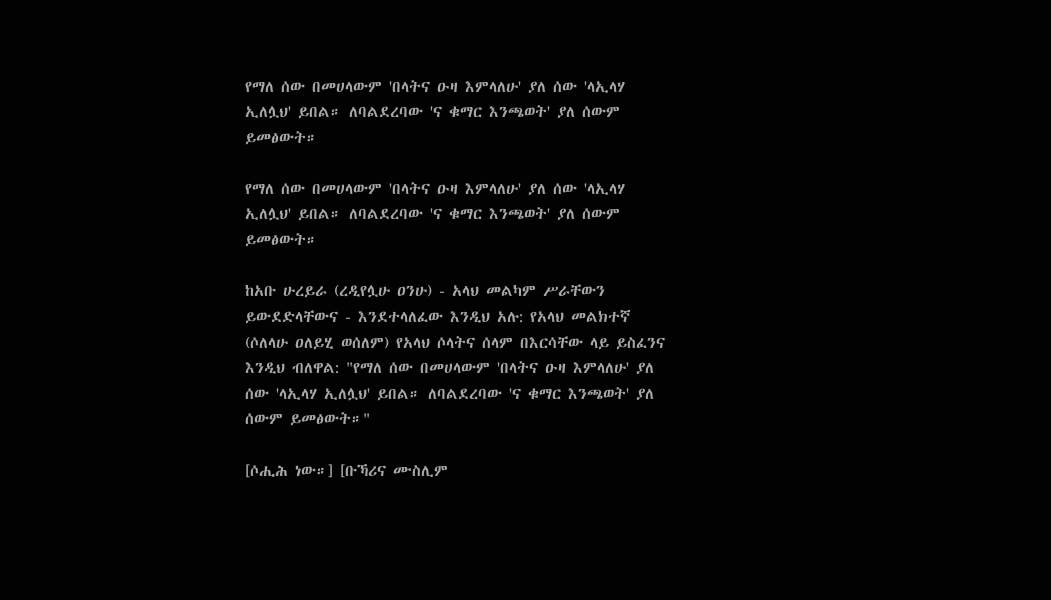የማለ ሰው በመሀላውም 'በላትና ዑዛ እምላለሁ' ያለ ሰው 'ላኢላሃ ኢለሏህ' ይበል። ለባልደረባው 'ና ቁማር እንጫወት' ያለ ሰውም ይመፅውት።

የማለ ሰው በመሀላውም 'በላትና ዑዛ እምላለሁ' ያለ ሰው 'ላኢላሃ ኢለሏህ' ይበል። ለባልደረባው 'ና ቁማር እንጫወት' ያለ ሰውም ይመፅውት።

ከአቡ ሁረይራ (ረዲየሏሁ ዐንሁ) - አላህ መልካም ሥራቸውን ይውደድላቸውና - እንደተላለፈው እንዲህ አሉ: የአላህ መልክተኛ (ሶለላሁ ዐለይሂ ወሰለም) የአላህ ሶላትና ሰላም በእርሳቸው ላይ ይስፈንና እንዲህ ብለዋል: "የማለ ሰው በመሀላውም 'በላትና ዑዛ እምላለሁ' ያለ ሰው 'ላኢላሃ ኢለሏህ' ይበል። ለባልደረባው 'ና ቁማር እንጫወት' ያለ ሰውም ይመፅውት።"

[ሶሒሕ ነው።] [ቡኻሪና ሙስሊም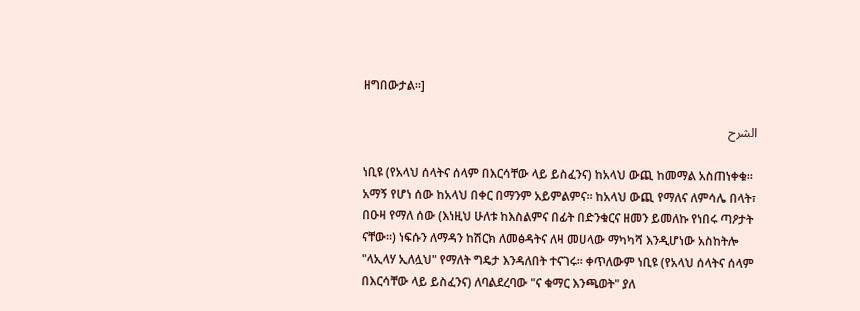ዘግበውታል።]

الشرح

ነቢዩ (የአላህ ሰላትና ሰላም በእርሳቸው ላይ ይስፈንና) ከአላህ ውጪ ከመማል አስጠነቀቁ። አማኝ የሆነ ሰው ከአላህ በቀር በማንም አይምልምና። ከአላህ ውጪ የማለና ለምሳሌ በላት፣ በዑዛ የማለ ሰው (እነዚህ ሁለቱ ከእስልምና በፊት በድንቁርና ዘመን ይመለኩ የነበሩ ጣዖታት ናቸው።) ነፍሱን ለማዳን ከሽርክ ለመፅዳትና ለዛ መሀላው ማካካሻ እንዲሆነው አስከትሎ "ላኢላሃ ኢለሏህ" የማለት ግዴታ እንዳለበት ተናገሩ። ቀጥለውም ነቢዩ (የአላህ ሰላትና ሰላም በእርሳቸው ላይ ይስፈንና) ለባልደረባው "ና ቁማር እንጫወት" ያለ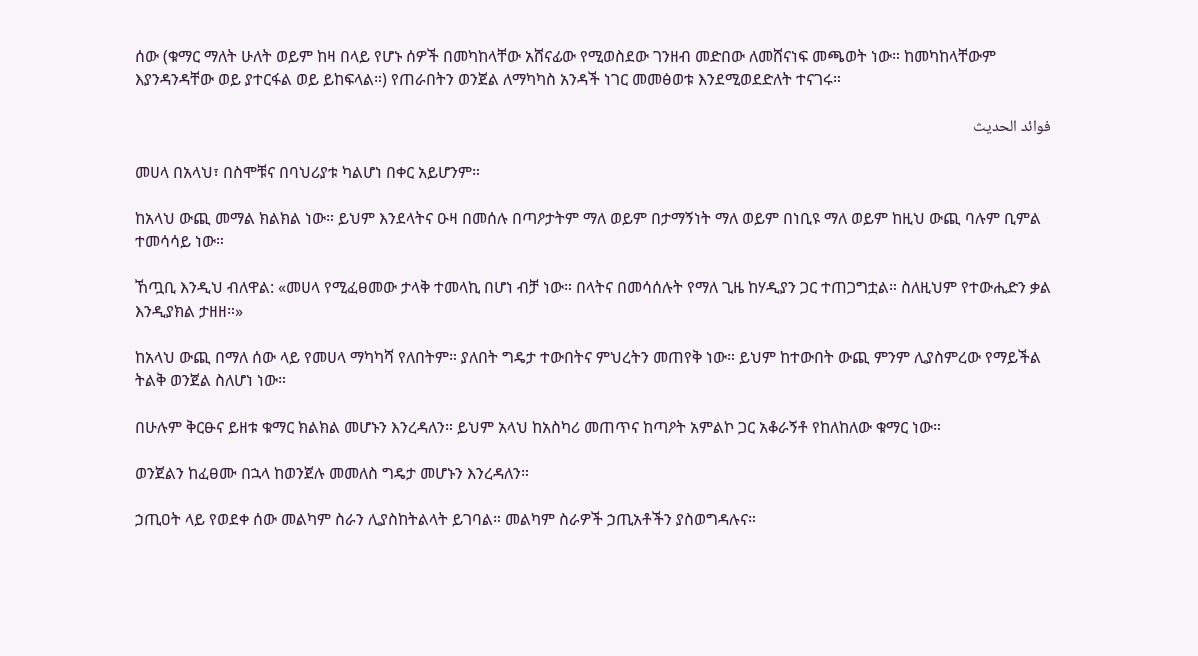ሰው (ቁማር ማለት ሁለት ወይም ከዛ በላይ የሆኑ ሰዎች በመካከላቸው አሸናፊው የሚወስደው ገንዘብ መድበው ለመሸናነፍ መጫወት ነው። ከመካከላቸውም እያንዳንዳቸው ወይ ያተርፋል ወይ ይከፍላል።) የጠራበትን ወንጀል ለማካካስ አንዳች ነገር መመፅወቱ እንደሚወደድለት ተናገሩ።

فوائد الحديث

መሀላ በአላህ፣ በስሞቹና በባህሪያቱ ካልሆነ በቀር አይሆንም።

ከአላህ ውጪ መማል ክልክል ነው። ይህም እንደላትና ዑዛ በመሰሉ በጣዖታትም ማለ ወይም በታማኝነት ማለ ወይም በነቢዩ ማለ ወይም ከዚህ ውጪ ባሉም ቢምል ተመሳሳይ ነው።

ኸጧቢ እንዲህ ብለዋል: «መሀላ የሚፈፀመው ታላቅ ተመላኪ በሆነ ብቻ ነው። በላትና በመሳሰሉት የማለ ጊዜ ከሃዲያን ጋር ተጠጋግቷል። ስለዚህም የተውሒድን ቃል እንዲያክል ታዘዘ።»

ከአላህ ውጪ በማለ ሰው ላይ የመሀላ ማካካሻ የለበትም። ያለበት ግዴታ ተውበትና ምህረትን መጠየቅ ነው። ይህም ከተውበት ውጪ ምንም ሊያስምረው የማይችል ትልቅ ወንጀል ስለሆነ ነው።

በሁሉም ቅርፁና ይዘቱ ቁማር ክልክል መሆኑን እንረዳለን። ይህም አላህ ከአስካሪ መጠጥና ከጣዖት አምልኮ ጋር አቆራኝቶ የከለከለው ቁማር ነው።

ወንጀልን ከፈፀሙ በኋላ ከወንጀሉ መመለስ ግዴታ መሆኑን እንረዳለን።

ኃጢዐት ላይ የወደቀ ሰው መልካም ስራን ሊያስከትልላት ይገባል። መልካም ስራዎች ኃጢአቶችን ያስወግዳሉና።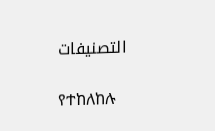التصنيفات

የተከለከሉ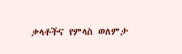ቃላቶችና የምላስ ወለምታ